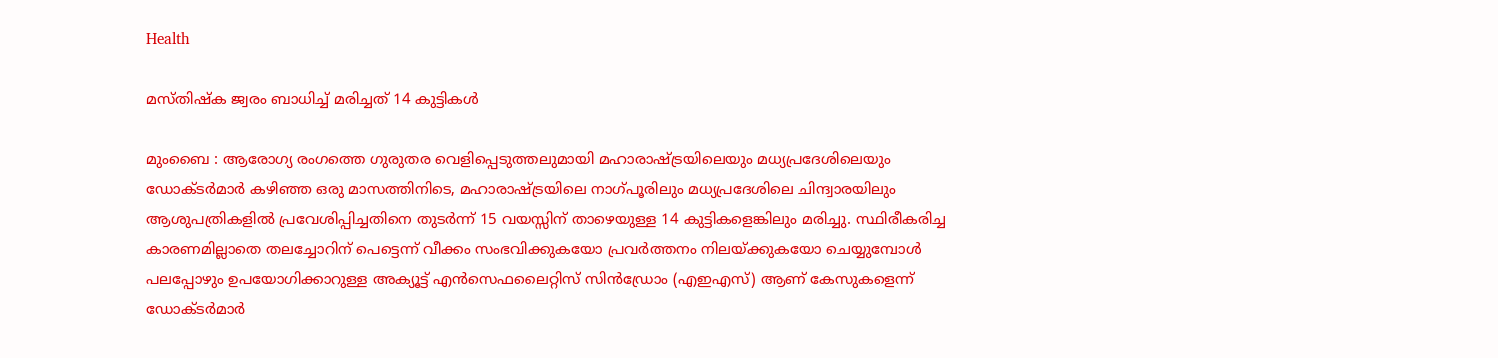Health

മസ്തിഷ്ക ജ്വരം ബാധിച്ച് മരിച്ചത് 14 കുട്ടികൾ

മുംബൈ : ആരോഗ്യ രംഗത്തെ ഗുരുതര വെളിപ്പെടുത്തലുമായി മഹാരാഷ്ട്രയിലെയും മധ്യപ്രദേശിലെയും ഡോക്ടർമാർ കഴിഞ്ഞ ഒരു മാസത്തിനിടെ, മഹാരാഷ്ട്രയിലെ നാഗ്പൂരിലും മധ്യപ്രദേശിലെ ചിന്ദ്വാരയിലും ആശുപത്രികളിൽ പ്രവേശിപ്പിച്ചതിനെ തുടർന്ന് 15 വയസ്സിന് താഴെയുള്ള 14 കുട്ടികളെങ്കിലും മരിച്ചു. സ്ഥിരീകരിച്ച കാരണമില്ലാതെ തലച്ചോറിന് പെട്ടെന്ന് വീക്കം സംഭവിക്കുകയോ പ്രവർത്തനം നിലയ്ക്കുകയോ ചെയ്യുമ്പോൾ പലപ്പോഴും ഉപയോഗിക്കാറുള്ള അക്യൂട്ട് എൻസെഫലൈറ്റിസ് സിൻഡ്രോം (എഇഎസ്) ആണ് കേസുകളെന്ന് ഡോക്ടർമാർ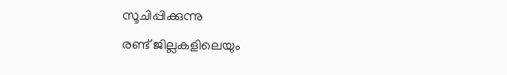സൂചിപ്പിക്കുന്നു
രണ്ട് ജില്ലകളിലെയും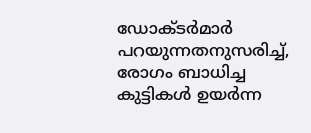ഡോക്ടർമാർ പറയുന്നതനുസരിച്ച്, രോഗം ബാധിച്ച കുട്ടികൾ ഉയർന്ന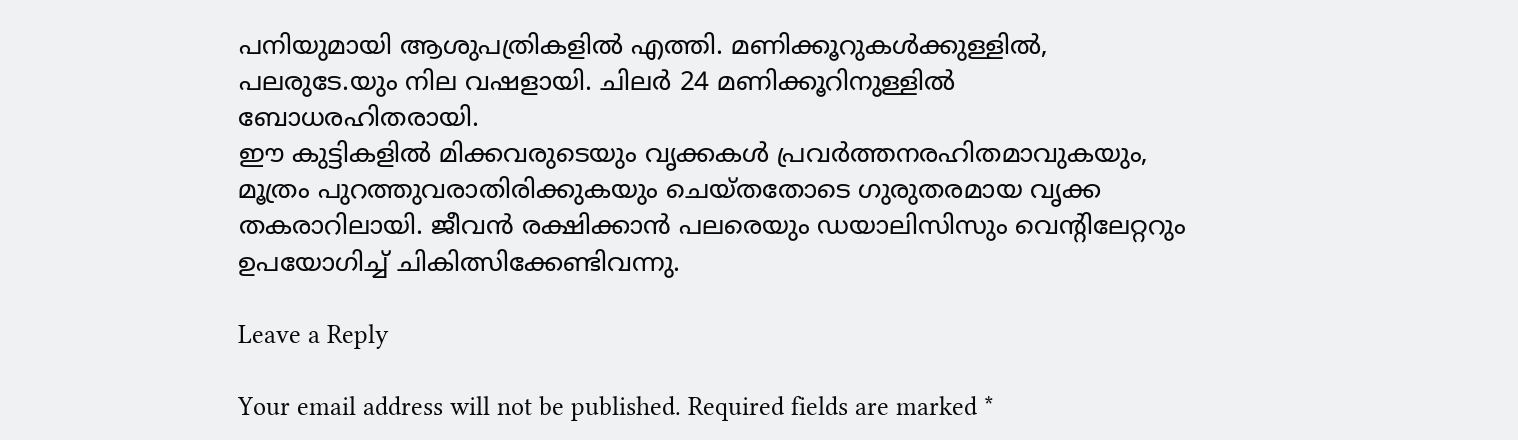പനിയുമായി ആശുപത്രികളിൽ എത്തി. മണിക്കൂറുകൾക്കുള്ളിൽ, പലരുടേ.യും നില വഷളായി. ചിലർ 24 മണിക്കൂറിനുള്ളിൽ ബോധരഹിതരായി.
ഈ കുട്ടികളിൽ മിക്കവരുടെയും വൃക്കകൾ പ്രവർത്തനരഹിതമാവുകയും, മൂത്രം പുറത്തുവരാതിരിക്കുകയും ചെയ്തതോടെ ഗുരുതരമായ വൃക്ക തകരാറിലായി. ജീവൻ രക്ഷിക്കാൻ പലരെയും ഡയാലിസിസും വെന്റിലേറ്ററും ഉപയോഗിച്ച് ചികിത്സിക്കേണ്ടിവന്നു.

Leave a Reply

Your email address will not be published. Required fields are marked *